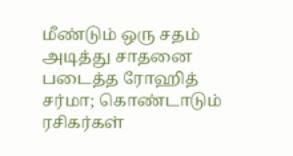மீண்டும் ஒரு சதம் அடித்து சாதனை படைத்த ரோஹித் சர்மா; கொண்டாடும் ரசிகர்கள்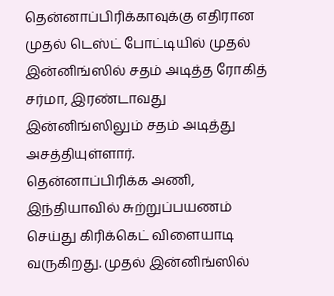தென்னாப்பிரிக்காவுக்கு எதிரான முதல் டெஸ்ட் போட்டியில் முதல் இன்னிங்ஸில் சதம் அடித்த ரோகித் சர்மா, இரண்டாவது இன்னிங்ஸிலும் சதம் அடித்து அசத்தியுள்ளார்.
தென்னாப்பிரிக்க அணி, இந்தியாவில் சுற்றுப்பயணம் செய்து கிரிக்கெட் விளையாடி வருகிறது. முதல் இன்னிங்ஸில்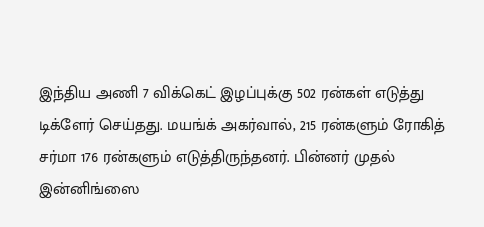இந்திய அணி 7 விக்கெட் இழப்புக்கு 502 ரன்கள் எடுத்து டிக்ளேர் செய்தது. மயங்க் அகர்வால், 215 ரன்களும் ரோகித் சர்மா 176 ரன்களும் எடுத்திருந்தனர். பின்னர் முதல் இன்னிங்ஸை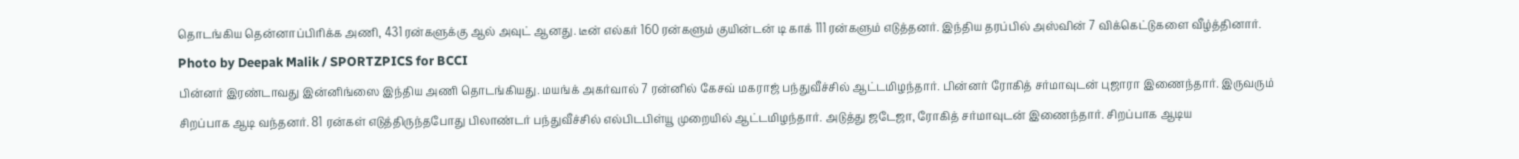தொடங்கிய தென்னாப்பிரிக்க அணி, 431 ரன்களுக்கு ஆல் அவுட் ஆனது. டீன் எல்கர் 160 ரன்களும் குயின்டன் டி காக் 111 ரன்களும் எடுத்தனர். இந்திய தரப்பில் அஸ்வின் 7 விக்கெட்டுகளை வீழ்த்தினார்.
Photo by Deepak Malik / SPORTZPICS for BCCI
பின்னர் இரண்டாவது இன்னிங்ஸை இந்திய அணி தொடங்கியது. மயங்க் அகர்வால் 7 ரன்னில் கேசவ் மகராஜ் பந்துவீச்சில் ஆட்டமிழந்தார். பின்னர் ரோகித் சர்மாவுடன் புஜாரா இணைந்தார். இருவரும் சிறப்பாக ஆடி வந்தனர். 81 ரன்கள் எடுத்திருந்தபோது பிலாண்டர் பந்துவீச்சில் எல்பிடபிள்யூ முறையில் ஆட்டமிழந்தார். அடுத்து ஜடேஜா, ரோகித் சர்மாவுடன் இணைந்தார். சிறப்பாக ஆடிய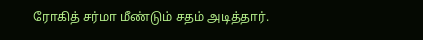ரோகித் சர்மா மீண்டும் சதம் அடித்தார்.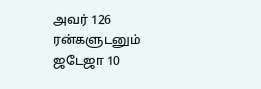அவர் 126 ரன்களுடனும் ஜடேஜா 10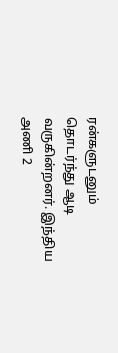ரன்களுடனும் தொடர்ந்து ஆடி வருகின்றனர். இந்திய அணி 2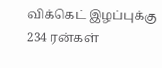விக்கெட் இழப்புக்கு 234 ரன்கள்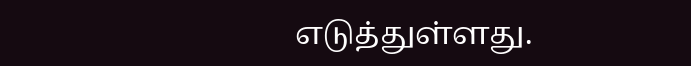எடுத்துள்ளது.